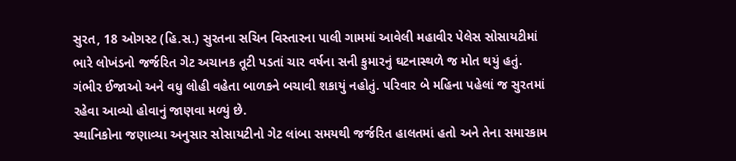સુરત, 18 ઓગસ્ટ (હિ.સ.) સુરતના સચિન વિસ્તારના પાલી ગામમાં આવેલી મહાવીર પેલેસ સોસાયટીમાં ભારે લોખંડનો જર્જરિત ગેટ અચાનક તૂટી પડતાં ચાર વર્ષના સની કુમારનું ઘટનાસ્થળે જ મોત થયું હતું. ગંભીર ઈજાઓ અને વધુ લોહી વહેતા બાળકને બચાવી શકાયું નહોતું. પરિવાર બે મહિના પહેલાં જ સુરતમાં રહેવા આવ્યો હોવાનું જાણવા મળ્યું છે.
સ્થાનિકોના જણાવ્યા અનુસાર સોસાયટીનો ગેટ લાંબા સમયથી જર્જરિત હાલતમાં હતો અને તેના સમારકામ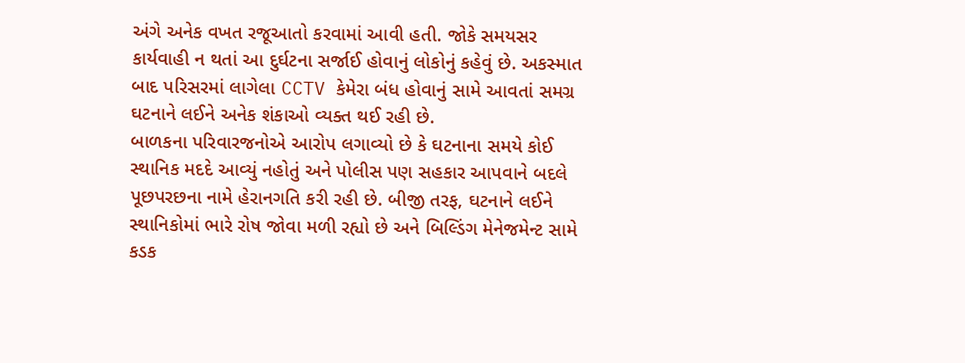અંગે અનેક વખત રજૂઆતો કરવામાં આવી હતી. જોકે સમયસર કાર્યવાહી ન થતાં આ દુર્ઘટના સર્જાઈ હોવાનું લોકોનું કહેવું છે. અકસ્માત બાદ પરિસરમાં લાગેલા CCTV કેમેરા બંધ હોવાનું સામે આવતાં સમગ્ર ઘટનાને લઈને અનેક શંકાઓ વ્યક્ત થઈ રહી છે.
બાળકના પરિવારજનોએ આરોપ લગાવ્યો છે કે ઘટનાના સમયે કોઈ સ્થાનિક મદદે આવ્યું નહોતું અને પોલીસ પણ સહકાર આપવાને બદલે પૂછપરછના નામે હેરાનગતિ કરી રહી છે. બીજી તરફ, ઘટનાને લઈને સ્થાનિકોમાં ભારે રોષ જોવા મળી રહ્યો છે અને બિલ્ડિંગ મેનેજમેન્ટ સામે કડક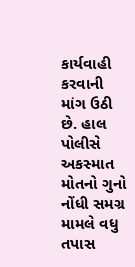કાર્યવાહી કરવાની માંગ ઉઠી છે. હાલ પોલીસે અકસ્માત મોતનો ગુનો નોંધી સમગ્ર મામલે વધુ તપાસ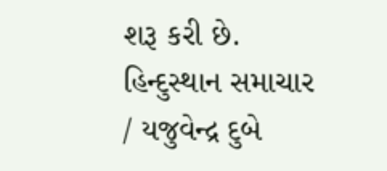શરૂ કરી છે.
હિન્દુસ્થાન સમાચાર / યજુવેન્દ્ર દુબે